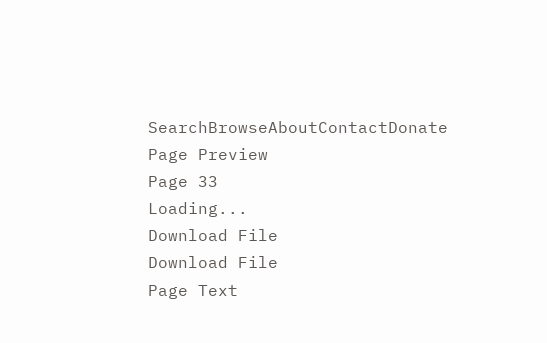SearchBrowseAboutContactDonate
Page Preview
Page 33
Loading...
Download File
Download File
Page Text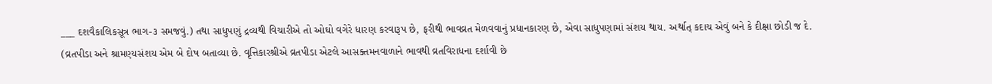___ દશવૈકાલિકસૂત્ર ભાગ-૩ સમજવું.) તથા સાધુપણું દ્રવ્યથી વિચારીએ તો ઓઘો વગેરે ધારણ કરવારૂપ છે, ફરીથી ભાવવ્રત મેળવવાનું પ્રધાનકારણ છે, એવા સાધુપણામાં સંશય થાય. અર્થાત્ કદાચ એવું બને કે દીક્ષા છોડી જ દે. (વ્રતપીડા અને શ્રામણ્યસંશય એમ બે દોષ બતાવ્યા છે. વૃત્તિકારશ્રીએ વ્રતપીડા એટલે આસક્તમનવાળાને ભાવથી વ્રતવિરાધના દર્શાવી છે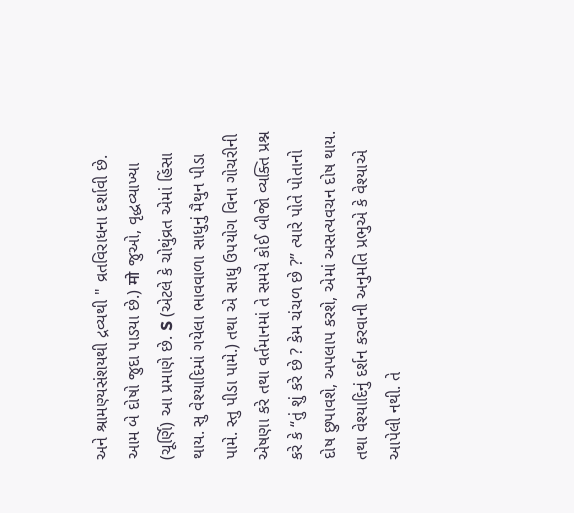અને શ્રામણ્યસંશયથી દ્રવ્યથી " વ્રતવિરાધના દર્શાવી છે. આમ બે દોષો જુદા પાડયા છે.) मो જુઓ, વૃદ્ધવ્યાખ્યા (ચૂર્ણિ) આ પ્રમાણે છે. S (એટલે કે ચોથુંવ્રત એમાં હિંસા થાય. સુ વેશ્યાદિમાં ગયેલા ભાવવાળા સાધુનું મૈથુન પીડા પામે. સ્તુ પીડા પામે.) તથા એ સાધુ ઉપયોગ વિના ગોચરીની એષણા કરે તથા વર્તમાનમાં તે સમયે કોઈ બીજો વ્યક્તિ પ્રશ્ન કરે કે “તું શું કરે છે ? કેમ ચંચળ છે ?” ત્યારે પોતે પોતાનો દોષ છુપાવશે, અપલાપ કરશે, એમાં અસત્યવચન દોષ થાય. તથા વેશ્યાદિનું દર્શન કરવાની અનુમતિ પ્રભુએ કે વેશ્યાએ આપેલી નથી. તે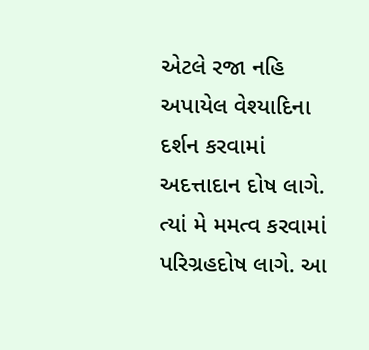એટલે રજા નહિ અપાયેલ વેશ્યાદિના દર્શન કરવામાં અદત્તાદાન દોષ લાગે. ત્યાં મે મમત્વ કરવામાં પરિગ્રહદોષ લાગે. આ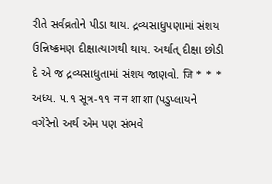રીતે સર્વવ્રતોને પીડા થાય. દ્રવ્યસાધુપણામાં સંશય ઉન્નિષ્ક્રમણ દીક્ષાત્યાગથી થાય. અર્થાત્ દીક્ષા છોડી દે એ જ દ્રવ્યસાધુતામાં સંશય જાણવો. जि * * * અધ્ય. ૫.૧ સૂત્ર-૧૧ न न शा शा (પડુપ્લાયને વગેરેનો અર્થ એમ પણ સંભવે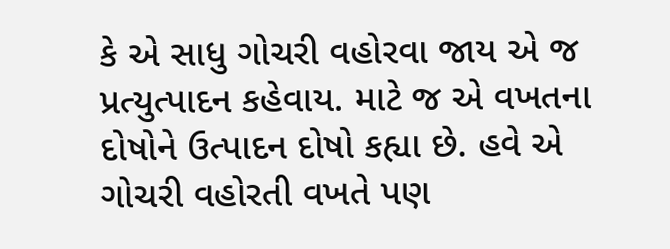કે એ સાધુ ગોચરી વહોરવા જાય એ જ પ્રત્યુત્પાદન કહેવાય. માટે જ એ વખતના દોષોને ઉત્પાદન દોષો કહ્યા છે. હવે એ ગોચરી વહોરતી વખતે પણ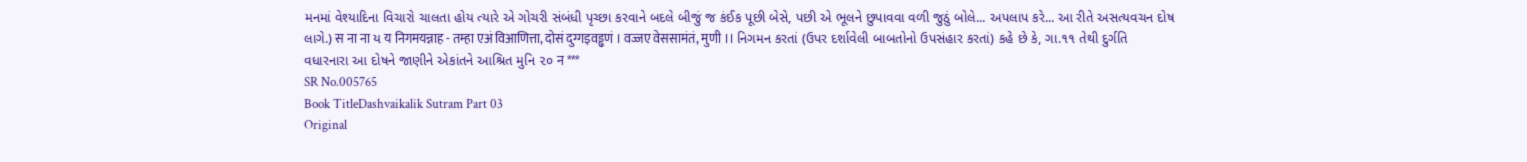મનમાં વેશ્યાદિના વિચારો ચાલતા હોય ત્યારે એ ગોચરી સંબંધી પૃચ્છા કરવાને બદલે બીજું જ કંઈક પૂછી બેસે, પછી એ ભૂલને છુપાવવા વળી જુઠું બોલે... અપલાપ કરે... આ રીતે અસત્યવચન દોષ લાગે.) स ना ना ય य निगमयन्नाह - तम्हा एअं विआणित्ता, दोसं दुग्गइवड्ढणं । वज्जए वेससामंतं, मुणी ।। નિગમન કરતાં (ઉપર દર્શાવેલી બાબતોનો ઉપસંહાર કરતાં) કહે છે કે, ગા.૧૧ તેથી દુર્ગતિ વધારનારા આ દોષને જાણીને એકાંતને આશ્રિત મુનિ ૨૦ न ***
SR No.005765
Book TitleDashvaikalik Sutram Part 03
Original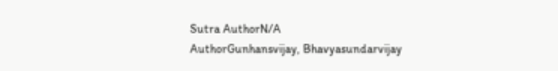Sutra AuthorN/A
AuthorGunhansvijay, Bhavyasundarvijay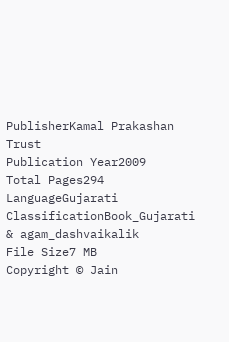PublisherKamal Prakashan Trust
Publication Year2009
Total Pages294
LanguageGujarati
ClassificationBook_Gujarati & agam_dashvaikalik
File Size7 MB
Copyright © Jain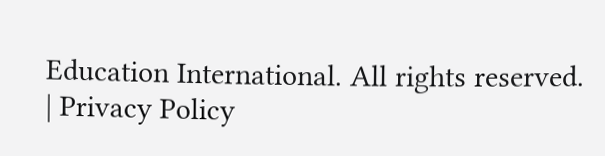Education International. All rights reserved. | Privacy Policy